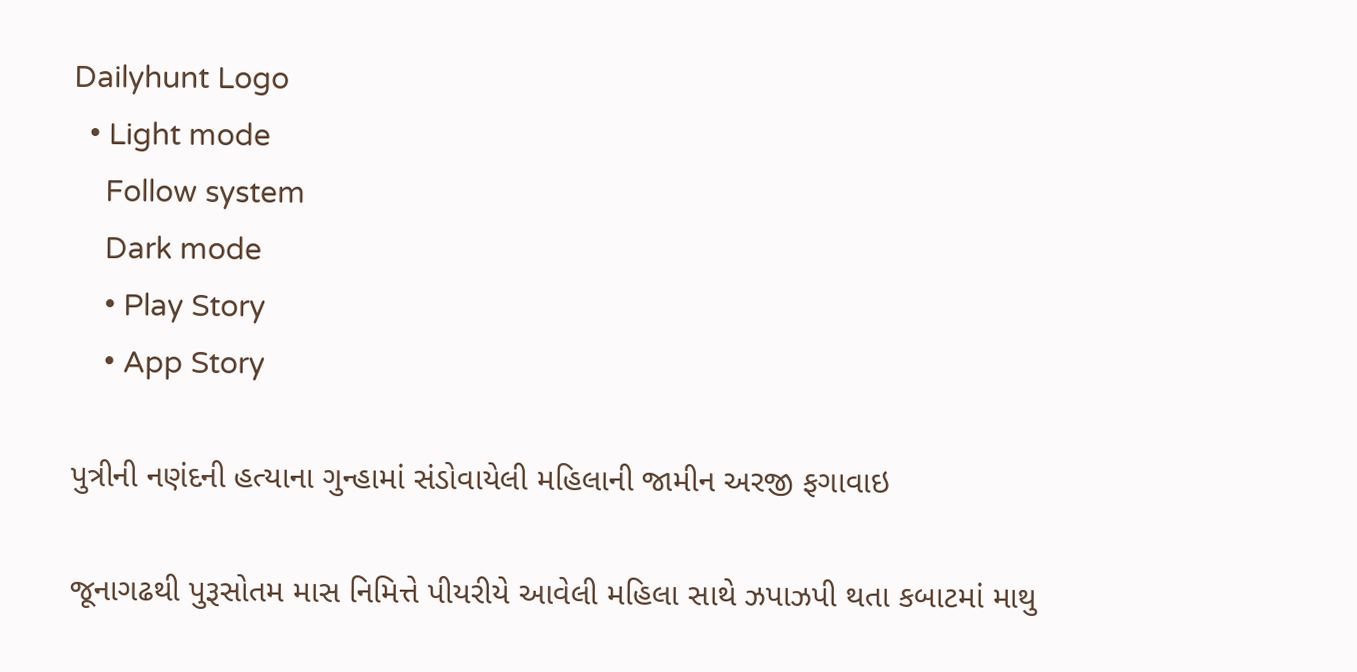Dailyhunt Logo
  • Light mode
    Follow system
    Dark mode
    • Play Story
    • App Story

પુત્રીની નણંદની હત્યાના ગુન્હામાં સંડોવાયેલી મહિલાની જામીન અરજી ફગાવાઇ

જૂનાગઢથી પુરૂસોતમ માસ નિમિત્તે પીયરીયે આવેલી મહિલા સાથે ઝપાઝપી થતા કબાટમાં માથુ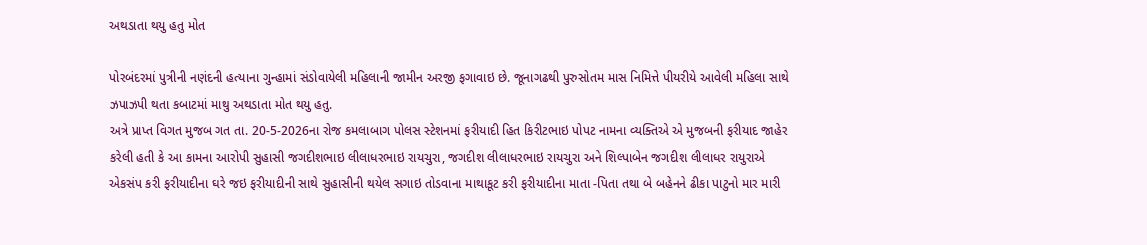અથડાતા થયુ હતુ મોત

પોરબંદરમાં પુત્રીની નણંદની હત્યાના ગુન્હામાં સંડોવાયેલી મહિલાની જામીન અરજી ફગાવાઇ છે. જૂનાગઢથી પુરુસોતમ માસ નિમિત્તે પીયરીયે આવેલી મહિલા સાથે ઝપાઝપી થતા કબાટમાં માથુ અથડાતા મોત થયુ હતુ.
અત્રે પ્રાપ્ત વિગત મુજબ ગત તા. 20-5-2026ના રોજ કમલાબાગ પોલસ સ્ટેશનમાં ફરીયાદી હિત કિરીટભાઇ પોપટ નામના વ્યક્તિએ એ મુજબની ફરીયાદ જાહેર કરેલી હતી કે આ કામના આરોપી સુહાસી જગદીશભાઇ લીલાધરભાઇ રાયચુરા, જગદીશ લીલાધરભાઇ રાયચુરા અને શિલ્પાબેન જગદીશ લીલાધર રાયુરાએ એકસંપ કરી ફરીયાદીના ઘરે જઇ ફરીયાદીની સાથે સુહાસીની થયેલ સગાઇ તોડવાના માથાકૂટ કરી ફરીયાદીના માતા -પિતા તથા બે બહેનને ઢીકા પાટુનો માર મારી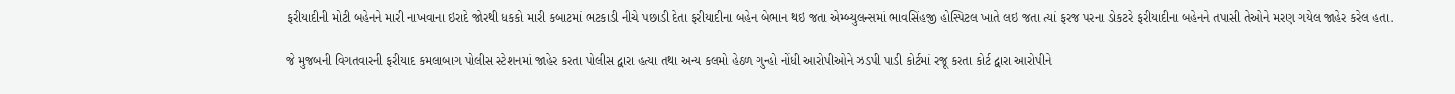ફરીયાદીની મોટી બહેનને મારી નાખવાના ઇરાદે જોરથી ધકકો મારી કબાટમાં ભટકાડી નીચે પછાડી દેતા ફરીયાદીના બહેન બેભાન થઇ જતા એમ્બ્યુલન્સમાં ભાવસિંહજી હોસ્પિટલ ખાતે લઇ જતા ત્યાં ફરજ પરના ડોકટરે ફરીયાદીના બહેનને તપાસી તેઓને મરણ ગયેલ જાહેર કરેલ હતા.

જે મુજબની વિગતવારની ફરીયાદ કમલાબાગ પોલીસ સ્ટેશનમાં જાહેર કરતા પોલીસ દ્વારા હત્યા તથા અન્ય કલમો હેઠળ ગુન્હો નોંધી આરોપીઓને ઝડપી પાડી કોર્ટમાં રજૂ કરતા કોર્ટ દ્વારા આરોપીને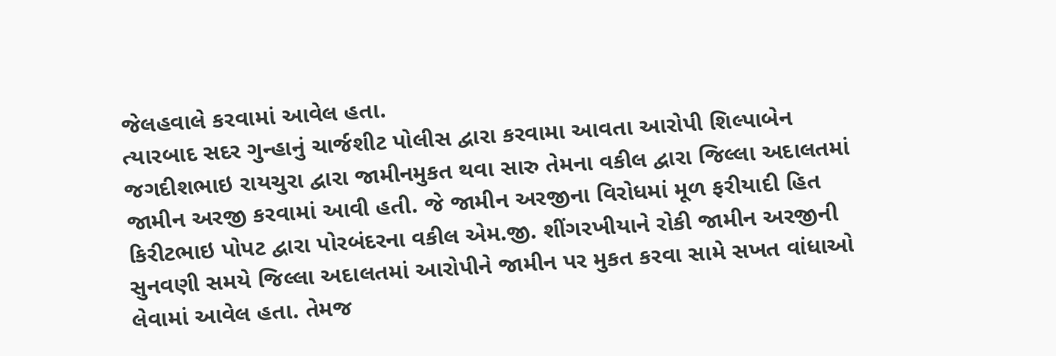જેલહવાલે કરવામાં આવેલ હતા.
ત્યારબાદ સદર ગુન્હાનું ચાર્જશીટ પોલીસ દ્વારા કરવામા આવતા આરોપી શિલ્પાબેન જગદીશભાઇ રાયચુરા દ્વારા જામીનમુકત થવા સારુ તેમના વકીલ દ્વારા જિલ્લા અદાલતમાં જામીન અરજી કરવામાં આવી હતી. જે જામીન અરજીના વિરોધમાં મૂળ ફરીયાદી હિત કિરીટભાઇ પોપટ દ્વારા પોરબંદરના વકીલ એમ.જી. શીંગરખીયાને રોકી જામીન અરજીની સુનવણી સમયે જિલ્લા અદાલતમાં આરોપીને જામીન પર મુકત કરવા સામે સખત વાંધાઓ લેવામાં આવેલ હતા. તેમજ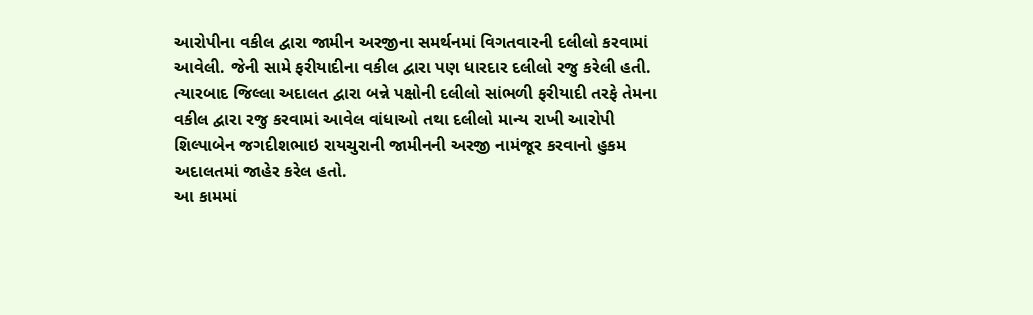આરોપીના વકીલ દ્વારા જામીન અરજીના સમર્થનમાં વિગતવારની દલીલો કરવામાં આવેલી. જેની સામે ફરીયાદીના વકીલ દ્વારા પણ ધારદાર દલીલો રજુ કરેલી હતી. ત્યારબાદ જિલ્લા અદાલત દ્વારા બન્ને પક્ષોની દલીલો સાંભળી ફરીયાદી તરફે તેમના વકીલ દ્વારા રજુ કરવામાં આવેલ વાંધાઓ તથા દલીલો માન્ય રાખી આરોપી શિલ્પાબેન જગદીશભાઇ રાયચુરાની જામીનની અરજી નામંજૂર કરવાનો હુકમ અદાલતમાં જાહેર કરેલ હતો.
આ કામમાં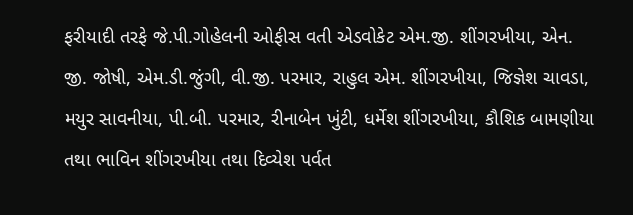ફરીયાદી તરફે જે.પી.ગોહેલની ઓફીસ વતી એડવોકેટ એમ.જી. શીંગરખીયા, એન. જી. જોષી, એમ.ડી.જુંગી, વી.જી. પરમાર, રાહુલ એમ. શીંગરખીયા, જિજ્ઞેશ ચાવડા, મયુર સાવનીયા, પી.બી. પરમાર, રીનાબેન ખુંટી, ધર્મેશ શીંગરખીયા, કૌશિક બામણીયા તથા ભાવિન શીંગરખીયા તથા દિવ્યેશ પર્વત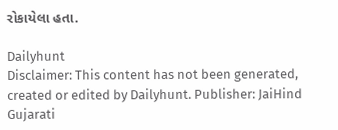રોકાયેલા હતા.

Dailyhunt
Disclaimer: This content has not been generated, created or edited by Dailyhunt. Publisher: JaiHind Gujarati